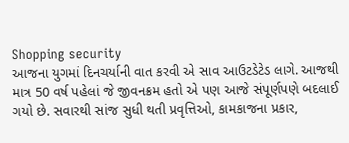Shopping security
આજના યુગમાં દિનચર્યાની વાત કરવી એ સાવ આઉટડેટેડ લાગે. આજથી માત્ર 50 વર્ષ પહેલાં જે જીવનક્રમ હતો એ પણ આજે સંપૂર્ણપણે બદલાઈ ગયો છે. સવારથી સાંજ સુધી થતી પ્રવૃત્તિઓ, કામકાજના પ્રકાર,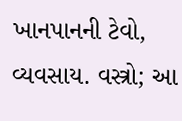ખાનપાનની ટેવો, વ્યવસાય. વસ્ત્રો; આ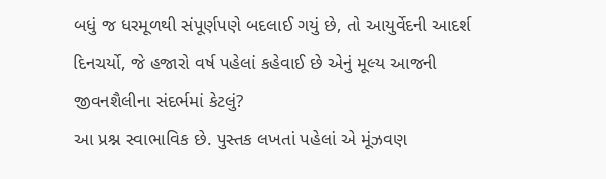બધું જ ધરમૂળથી સંપૂર્ણપણે બદલાઈ ગયું છે, તો આયુર્વેદની આદર્શ દિનચર્યો, જે હજારો વર્ષ પહેલાં કહેવાઈ છે એનું મૂલ્ય આજની જીવનશૈલીના સંદર્ભમાં કેટલું?
આ પ્રશ્ન સ્વાભાવિક છે. પુસ્તક લખતાં પહેલાં એ મૂંઝવણ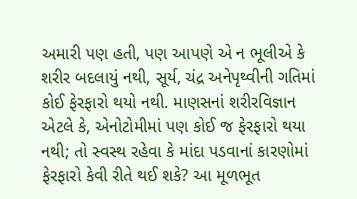અમારી પણ હતી, પણ આપણે એ ન ભૂલીએ કે શરીર બદલાયું નથી, સૂર્ય, ચંદ્ર અનેપૃથ્વીની ગતિમાં કોઈ ફેરફારો થયો નથી. માણસનાં શરીરવિજ્ઞાન એટલે કે, એનોટોમીમાં પણ કોઈ જ ફેરફારો થયા નથી; તો સ્વસ્થ રહેવા કે માંદા પડવાનાં કારણોમાં ફેરફારો કેવી રીતે થઈ શકે? આ મૂળભૂત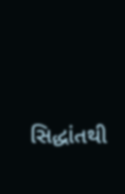સિદ્ધાંતથી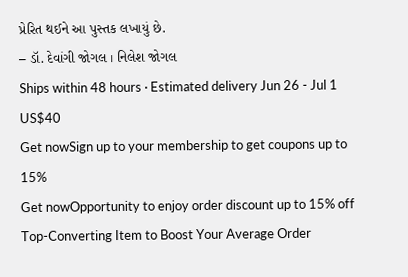પ્રેરિત થઈને આ પુસ્તક લખાયું છે.
– ડૉ. દેવાંગી જોગલ । નિલેશ જોગલ
Ships within 48 hours · Estimated delivery Jun 26 - Jul 1
US$40
Get nowSign up to your membership to get coupons up to
15%
Get nowOpportunity to enjoy order discount up to 15% off
Top-Converting Item to Boost Your Average Order